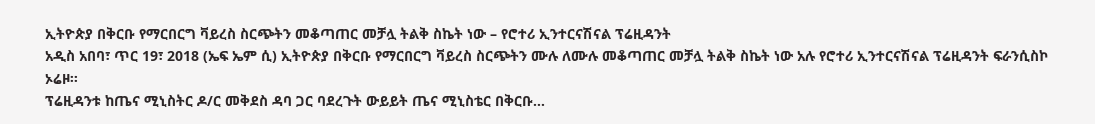ኢትዮጵያ በቅርቡ የማርበርግ ቫይረስ ስርጭትን መቆጣጠር መቻሏ ትልቅ ስኬት ነው – የሮተሪ ኢንተርናሽናል ፕሬዚዳንት
አዲስ አበባ፣ ጥር 19፣ 2018 (ኤፍ ኤም ሲ) ኢትዮጵያ በቅርቡ የማርበርግ ቫይረስ ስርጭትን ሙሉ ለሙሉ መቆጣጠር መቻሏ ትልቅ ስኬት ነው አሉ የሮተሪ ኢንተርናሽናል ፕሬዚዳንት ፍራንሲስኮ ኦሬዞ፡፡
ፕሬዚዳንቱ ከጤና ሚኒስትር ዶ/ር መቅደስ ዳባ ጋር ባደረጉት ውይይት ጤና ሚኒስቴር በቅርቡ…